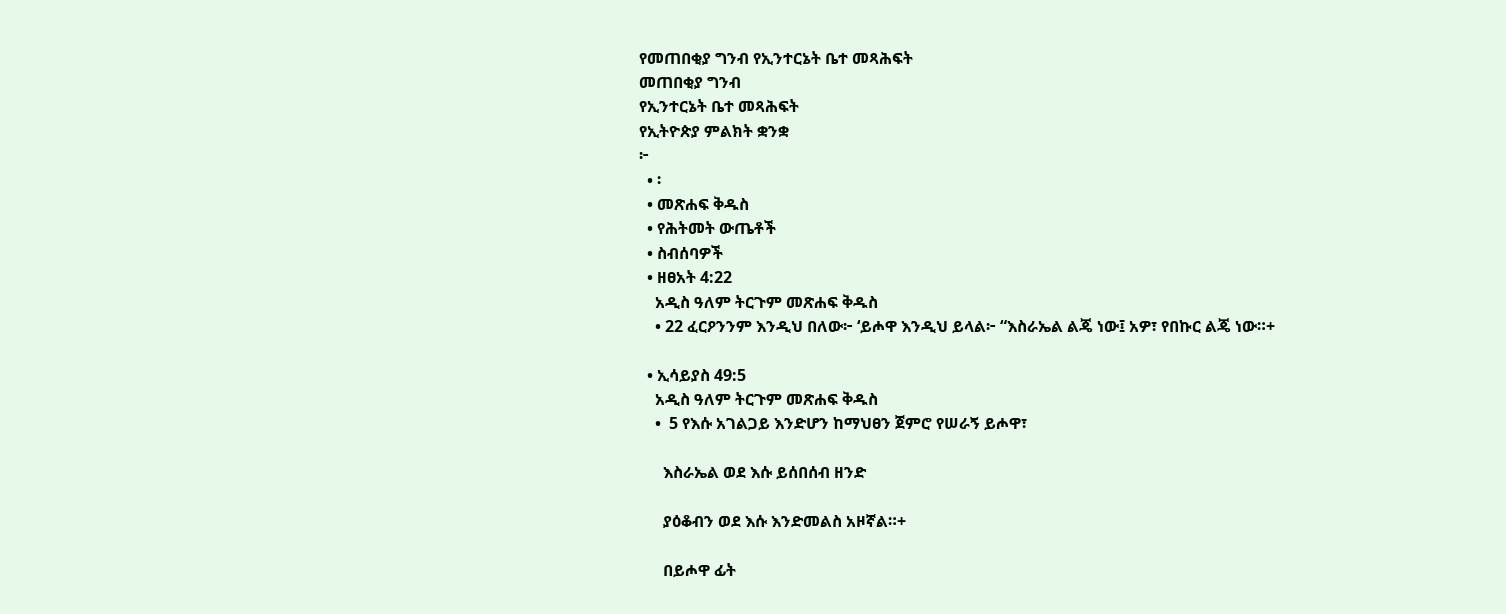የመጠበቂያ ግንብ የኢንተርኔት ቤተ መጻሕፍት
መጠበቂያ ግንብ
የኢንተርኔት ቤተ መጻሕፍት
የኢትዮጵያ ምልክት ቋንቋ
፦
  • ፡
  • መጽሐፍ ቅዱስ
  • የሕትመት ውጤቶች
  • ስብሰባዎች
  • ዘፀአት 4:22
    አዲስ ዓለም ትርጉም መጽሐፍ ቅዱስ
    • 22 ፈርዖንንም እንዲህ በለው፦ ‘ይሖዋ እንዲህ ይላል፦ “እስራኤል ልጄ ነው፤ አዎ፣ የበኩር ልጄ ነው።+

  • ኢሳይያስ 49:5
    አዲስ ዓለም ትርጉም መጽሐፍ ቅዱስ
    •  5 የእሱ አገልጋይ እንድሆን ከማህፀን ጀምሮ የሠራኝ ይሖዋ፣

      እስራኤል ወደ እሱ ይሰበሰብ ዘንድ

      ያዕቆብን ወደ እሱ እንድመልስ አዞኛል።+

      በይሖዋ ፊት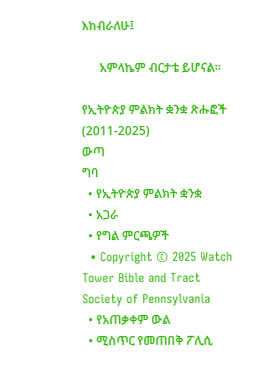እከብራለሁ፤

      አምላኬም ብርታቴ ይሆናል።

የኢትዮጵያ ምልክት ቋንቋ ጽሑፎች (2011-2025)
ውጣ
ግባ
  • የኢትዮጵያ ምልክት ቋንቋ
  • አጋራ
  • የግል ምርጫዎች
  • Copyright © 2025 Watch Tower Bible and Tract Society of Pennsylvania
  • የአጠቃቀም ውል
  • ሚስጥር የመጠበቅ ፖሊሲ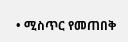• ሚስጥር የመጠበቅ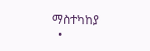ማስተካከያ
  •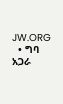JW.ORG
  • ግባ
አጋራ